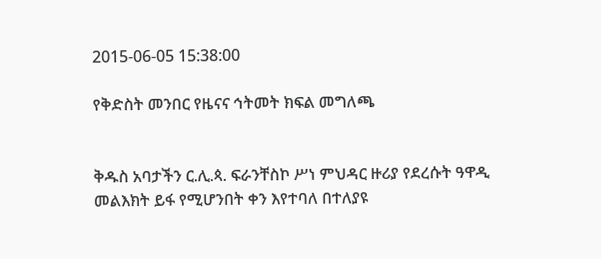2015-06-05 15:38:00

የቅድስት መንበር የዜናና ኅትመት ክፍል መግለጫ


ቅዱስ አባታችን ር.ሊ.ጳ. ፍራንቸስኮ ሥነ ምህዳር ዙሪያ የደረሱት ዓዋዲ መልእክት ይፋ የሚሆንበት ቀን እየተባለ በተለያዩ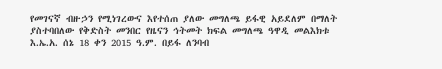የመገናኛ ብዙኃን የሚነገረውና እየተሰጠ ያለው መግለጫ ይፋዊ አይደለም በማለት ያስተባበለው የቅድስት መንበር የዜናን ኅትመት ክፍል መግለጫ ዓዋዲ መልእክቱ እ.ኤ.አ. ሰኔ 18 ቀን 2015 ዓ.ም. በይፋ ለንባብ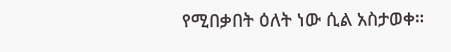የሚበቃበት ዕለት ነው ሲል አስታወቀ።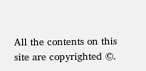All the contents on this site are copyrighted ©.